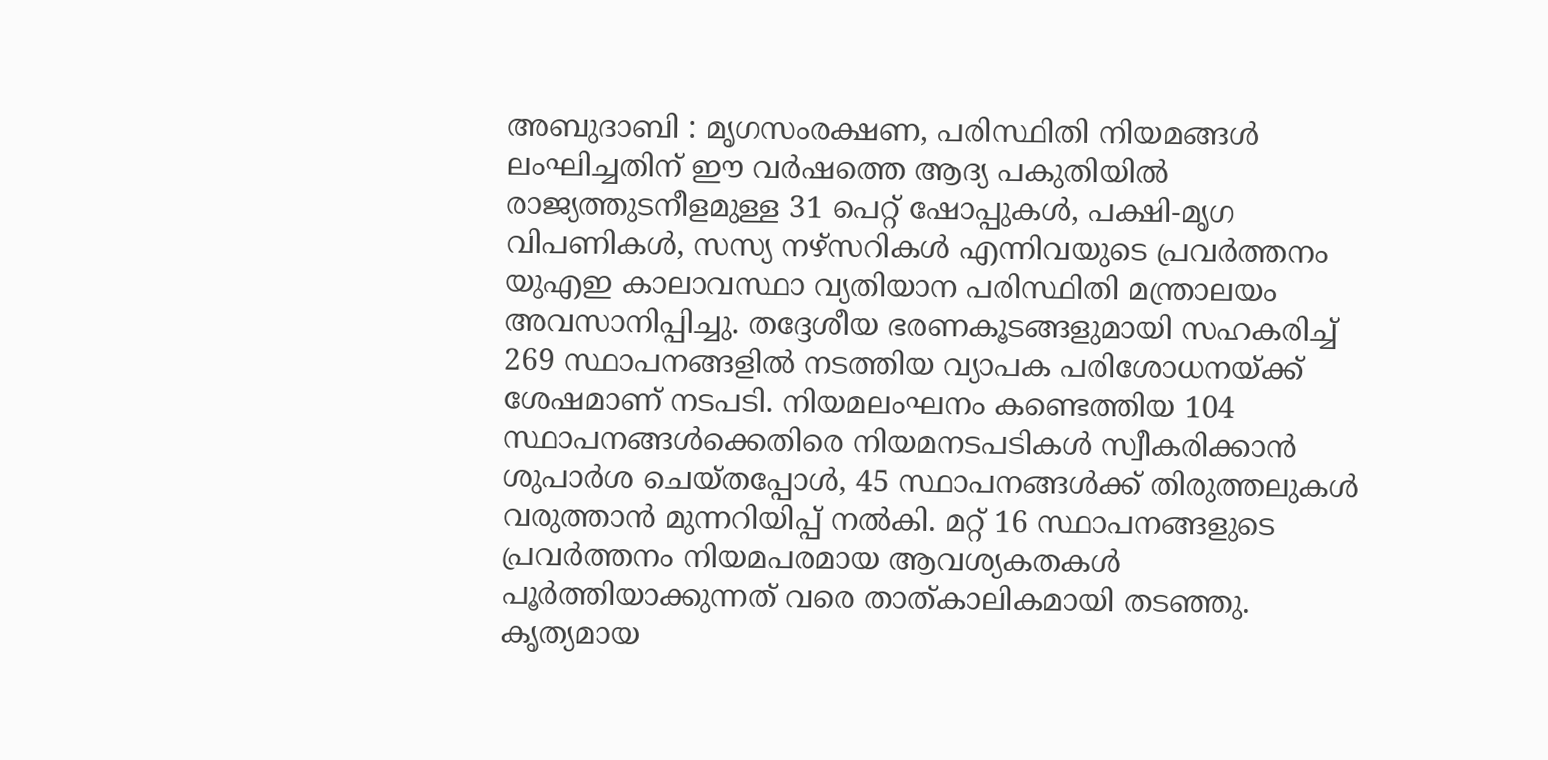അബുദാബി : മൃഗസംരക്ഷണ, പരിസ്ഥിതി നിയമങ്ങൾ ലംഘിച്ചതിന് ഈ വർഷത്തെ ആദ്യ പകുതിയിൽ രാജ്യത്തുടനീളമുള്ള 31 പെറ്റ് ഷോപ്പുകൾ, പക്ഷി-മൃഗ വിപണികൾ, സസ്യ നഴ്സറികൾ എന്നിവയുടെ പ്രവർത്തനം യുഎഇ കാലാവസ്ഥാ വ്യതിയാന പരിസ്ഥിതി മന്ത്രാലയം അവസാനിപ്പിച്ചു. തദ്ദേശീയ ഭരണകൂടങ്ങളുമായി സഹകരിച്ച് 269 സ്ഥാപനങ്ങളിൽ നടത്തിയ വ്യാപക പരിശോധനയ്ക്ക് ശേഷമാണ് നടപടി. നിയമലംഘനം കണ്ടെത്തിയ 104 സ്ഥാപനങ്ങൾക്കെതിരെ നിയമനടപടികൾ സ്വീകരിക്കാൻ ശുപാർശ ചെയ്തപ്പോൾ, 45 സ്ഥാപനങ്ങൾക്ക് തിരുത്തലുകൾ വരുത്താൻ മുന്നറിയിപ്പ് നൽകി. മറ്റ് 16 സ്ഥാപനങ്ങളുടെ പ്രവർത്തനം നിയമപരമായ ആവശ്യകതകൾ പൂർത്തിയാക്കുന്നത് വരെ താത്കാലികമായി തടഞ്ഞു.
കൃത്യമായ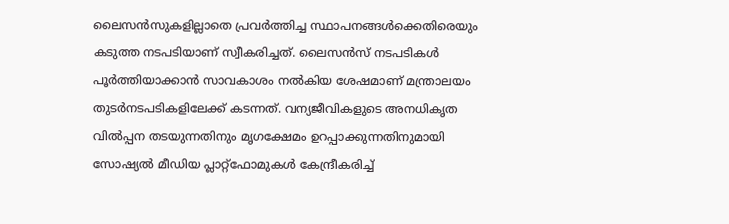ലൈസൻസുകളില്ലാതെ പ്രവർത്തിച്ച സ്ഥാപനങ്ങൾക്കെതിരെയും കടുത്ത നടപടിയാണ് സ്വീകരിച്ചത്. ലൈസൻസ് നടപടികൾ പൂർത്തിയാക്കാൻ സാവകാശം നൽകിയ ശേഷമാണ് മന്ത്രാലയം തുടർനടപടികളിലേക്ക് കടന്നത്. വന്യജീവികളുടെ അനധികൃത വിൽപ്പന തടയുന്നതിനും മൃഗക്ഷേമം ഉറപ്പാക്കുന്നതിനുമായി സോഷ്യൽ മീഡിയ പ്ലാറ്റ്ഫോമുകൾ കേന്ദ്രീകരിച്ച്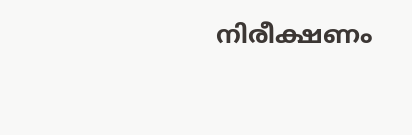നിരീക്ഷണം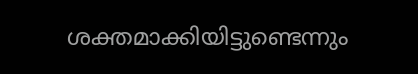ശക്തമാക്കിയിട്ടുണ്ടെന്നും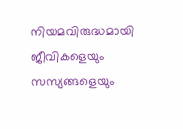നിയമവിരുദ്ധമായി ജീവികളെയും സസ്യങ്ങളെയും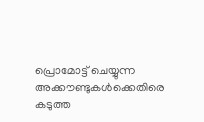പ്രൊമോട്ട് ചെയ്യുന്ന അക്കൗണ്ടുകൾക്കെതിരെ കടുത്ത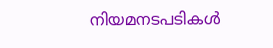നിയമനടപടികൾ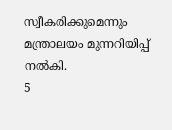സ്വീകരിക്കുമെന്നും മന്ത്രാലയം മുന്നറിയിപ്പ് നൽകി.
5